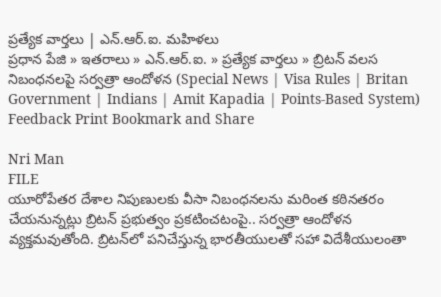ప్రత్యేక వార్తలు | ఎన్.ఆర్.ఐ. మహిళలు
ప్రధాన పేజి » ఇతరాలు » ఎన్.ఆర్.ఐ. » ప్రత్యేక వార్తలు » బ్రిటన్ వలస నిబంధనలపై సర్వత్రా ఆందోళన (Special News | Visa Rules | Britan Government | Indians | Amit Kapadia | Points-Based System)
Feedback Print Bookmark and Share

Nri Man
FILE
యూరోపేతర దేశాల నిపుణులకు వీసా నిబంధనలను మరింత కఠినతరం చేయనున్నట్లు బ్రిటన్ ప్రభుత్వం ప్రకటించటంపై.. సర్వత్రా ఆందోళన వ్యక్తమవుతోంది. బ్రిటన్‌లో పనిచేస్తున్న భారతీయులతో సహా విదేశీయులంతా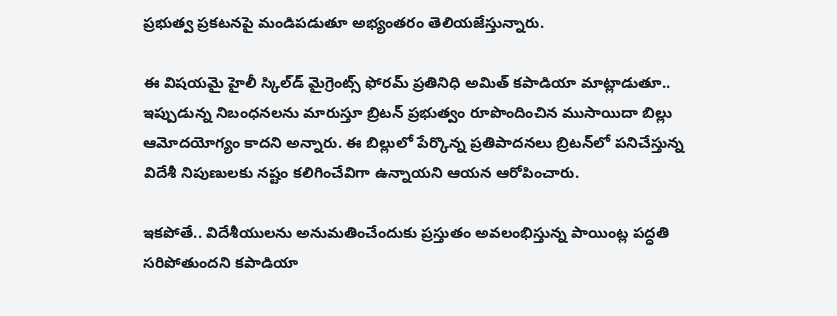ప్రభుత్వ ప్రకటనపై మండిపడుతూ అభ్యంతరం తెలియజేస్తున్నారు.

ఈ విషయమై హైలీ స్కిల్‌డ్ మైగ్రెంట్స్ ఫోరమ్ ప్రతినిధి అమిత్ కపాడియా మాట్లాడుతూ.. ఇప్పుడున్న నిబంధనలను మారుస్తూ బ్రిటన్ ప్రభుత్వం రూపొందించిన ముసాయిదా బిల్లు ఆమోదయోగ్యం కాదని అన్నారు. ఈ బిల్లులో పేర్కొన్న ప్రతిపాదనలు బ్రిటన్‌లో పనిచేస్తున్న విదేశీ నిపుణులకు నష్టం కలిగించేవిగా ఉన్నాయని ఆయన ఆరోపించారు.

ఇకపోతే.. విదేశీయులను అనుమతించేందుకు ప్రస్తుతం అవలంభిస్తున్న పాయింట్ల పద్ధతి సరిపోతుందని కపాడియా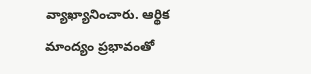వ్యాఖ్యానించారు. ఆర్థిక మాంద్యం ప్రభావంతో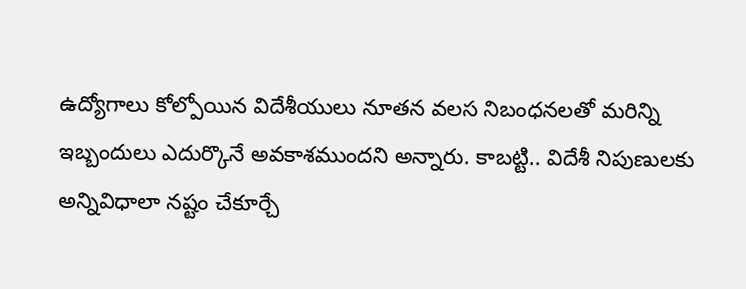ఉద్యోగాలు కోల్పోయిన విదేశీయులు నూతన వలస నిబంధనలతో మరిన్ని ఇబ్బందులు ఎదుర్కొనే అవకాశముందని అన్నారు. కాబట్టి.. విదేశీ నిపుణులకు అన్నివిధాలా నష్టం చేకూర్చే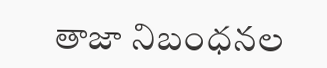తాజా నిబంధనల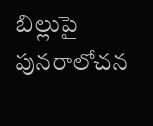బిల్లుపై పునరాలోచన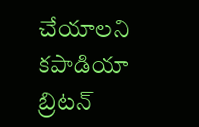చేయాలని కపాడియా బ్రిటన్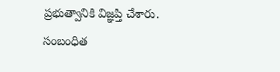ప్రభుత్వానికి విజ్ఞప్తి చేశారు.
సంబంధిత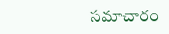సమాచారం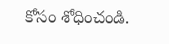కోసం శోధించండి.